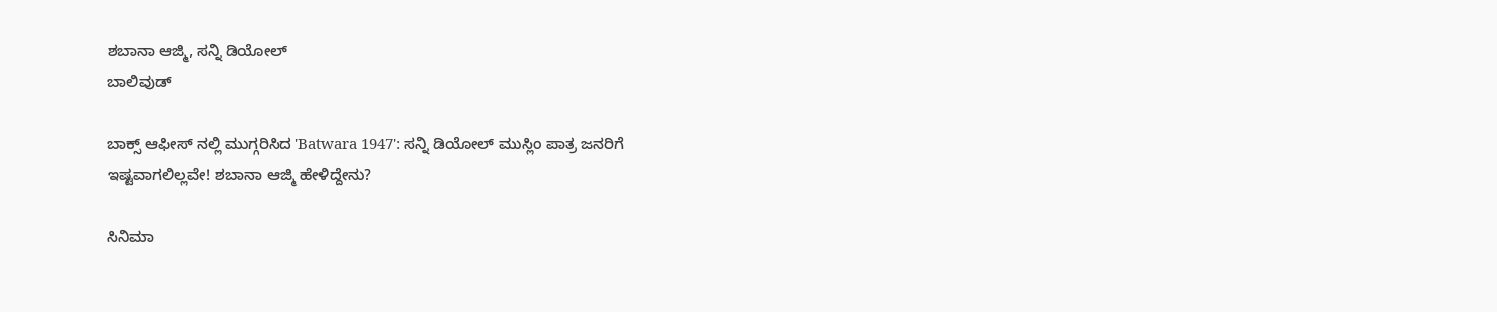ಶಬಾನಾ ಆಜ್ಮಿ, ಸನ್ನಿ ಡಿಯೋಲ್
ಬಾಲಿವುಡ್

ಬಾಕ್ಸ್ ಆಫೀಸ್ ನಲ್ಲಿ ಮುಗ್ಗರಿಸಿದ 'Batwara 1947': ಸನ್ನಿ ಡಿಯೋಲ್ ಮುಸ್ಲಿಂ ಪಾತ್ರ ಜನರಿಗೆ ಇಷ್ಟವಾಗಲಿಲ್ಲವೇ! ಶಬಾನಾ ಆಜ್ಮಿ ಹೇಳಿದ್ದೇನು?

ಸಿನಿಮಾ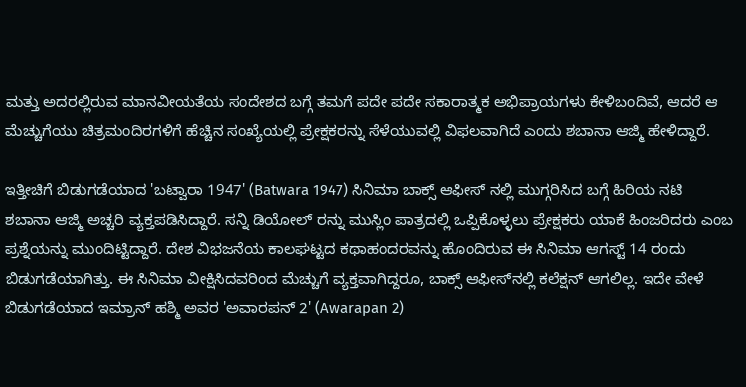ಮತ್ತು ಅದರಲ್ಲಿರುವ ಮಾನವೀಯತೆಯ ಸಂದೇಶದ ಬಗ್ಗೆ ತಮಗೆ ಪದೇ ಪದೇ ಸಕಾರಾತ್ಮಕ ಅಭಿಪ್ರಾಯಗಳು ಕೇಳಿಬಂದಿವೆ, ಆದರೆ ಆ ಮೆಚ್ಚುಗೆಯು ಚಿತ್ರಮಂದಿರಗಳಿಗೆ ಹೆಚ್ಚಿನ ಸಂಖ್ಯೆಯಲ್ಲಿ ಪ್ರೇಕ್ಷಕರನ್ನು ಸೆಳೆಯುವಲ್ಲಿ ವಿಫಲವಾಗಿದೆ ಎಂದು ಶಬಾನಾ ಆಜ್ಮಿ ಹೇಳಿದ್ದಾರೆ.

ಇತ್ತೀಚಿಗೆ ಬಿಡುಗಡೆಯಾದ 'ಬಟ್ವಾರಾ 1947' (Batwara 1947) ಸಿನಿಮಾ ಬಾಕ್ಸ್ ಆಫೀಸ್ ನಲ್ಲಿ ಮುಗ್ಗರಿಸಿದ ಬಗ್ಗೆ ಹಿರಿಯ ನಟಿ ಶಬಾನಾ ಆಜ್ಮಿ ಅಚ್ಚರಿ ವ್ಯಕ್ತಪಡಿಸಿದ್ದಾರೆ. ಸನ್ನಿ ಡಿಯೋಲ್ ರನ್ನು ಮುಸ್ಲಿಂ ಪಾತ್ರದಲ್ಲಿ ಒಪ್ಪಿಕೊಳ್ಳಲು ಪ್ರೇಕ್ಷಕರು ಯಾಕೆ ಹಿಂಜರಿದರು ಎಂಬ ಪ್ರಶ್ನೆಯನ್ನು ಮುಂದಿಟ್ಟಿದ್ದಾರೆ. ದೇಶ ವಿಭಜನೆಯ ಕಾಲಘಟ್ಟದ ಕಥಾಹಂದರವನ್ನು ಹೊಂದಿರುವ ಈ ಸಿನಿಮಾ ಆಗಸ್ಟ್ 14 ರಂದು ಬಿಡುಗಡೆಯಾಗಿತ್ತು. ಈ ಸಿನಿಮಾ ವೀಕ್ಷಿಸಿದವರಿಂದ ಮೆಚ್ಚುಗೆ ವ್ಯಕ್ತವಾಗಿದ್ದರೂ, ಬಾಕ್ಸ್ ಆಫೀಸ್‌ನಲ್ಲಿ ಕಲೆಕ್ಷನ್ ಆಗಲಿಲ್ಲ. ಇದೇ ವೇಳೆ ಬಿಡುಗಡೆಯಾದ ಇಮ್ರಾನ್ ಹಶ್ಮಿ ಅವರ 'ಅವಾರಪನ್ 2' (Awarapan 2)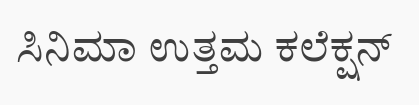ಸಿನಿಮಾ ಉತ್ತಮ ಕಲೆಕ್ಷನ್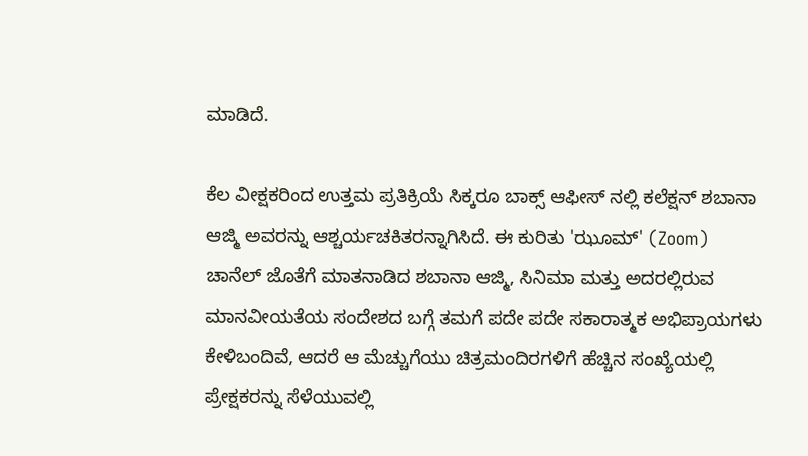ಮಾಡಿದೆ.

ಕೆಲ ವೀಕ್ಷಕರಿಂದ ಉತ್ತಮ ಪ್ರತಿಕ್ರಿಯೆ ಸಿಕ್ಕರೂ ಬಾಕ್ಸ್ ಆಫೀಸ್ ನಲ್ಲಿ ಕಲೆಕ್ಷನ್ ಶಬಾನಾ ಆಜ್ಮಿ ಅವರನ್ನು ಆಶ್ಚರ್ಯಚಕಿತರನ್ನಾಗಿಸಿದೆ. ಈ ಕುರಿತು 'ಝೂಮ್' (Zoom) ಚಾನೆಲ್ ಜೊತೆಗೆ ಮಾತನಾಡಿದ ಶಬಾನಾ ಆಜ್ಮಿ, ಸಿನಿಮಾ ಮತ್ತು ಅದರಲ್ಲಿರುವ ಮಾನವೀಯತೆಯ ಸಂದೇಶದ ಬಗ್ಗೆ ತಮಗೆ ಪದೇ ಪದೇ ಸಕಾರಾತ್ಮಕ ಅಭಿಪ್ರಾಯಗಳು ಕೇಳಿಬಂದಿವೆ, ಆದರೆ ಆ ಮೆಚ್ಚುಗೆಯು ಚಿತ್ರಮಂದಿರಗಳಿಗೆ ಹೆಚ್ಚಿನ ಸಂಖ್ಯೆಯಲ್ಲಿ ಪ್ರೇಕ್ಷಕರನ್ನು ಸೆಳೆಯುವಲ್ಲಿ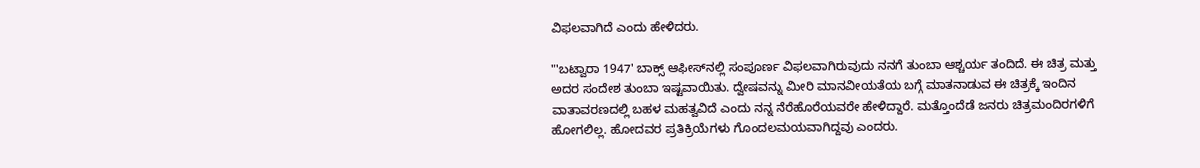ವಿಫಲವಾಗಿದೆ ಎಂದು ಹೇಳಿದರು.

"'ಬಟ್ವಾರಾ 1947' ಬಾಕ್ಸ್ ಆಫೀಸ್‌ನಲ್ಲಿ ಸಂಪೂರ್ಣ ವಿಫಲವಾಗಿರುವುದು ನನಗೆ ತುಂಬಾ ಆಶ್ಚರ್ಯ ತಂದಿದೆ. ಈ ಚಿತ್ರ ಮತ್ತು ಅದರ ಸಂದೇಶ ತುಂಬಾ ಇಷ್ಟವಾಯಿತು. ದ್ವೇಷವನ್ನು ಮೀರಿ ಮಾನವೀಯತೆಯ ಬಗ್ಗೆ ಮಾತನಾಡುವ ಈ ಚಿತ್ರಕ್ಕೆ ಇಂದಿನ ವಾತಾವರಣದಲ್ಲಿ ಬಹಳ ಮಹತ್ವವಿದೆ ಎಂದು ನನ್ನ ನೆರೆಹೊರೆಯವರೇ ಹೇಳಿದ್ದಾರೆ. ಮತ್ತೊಂದೆಡೆ ಜನರು ಚಿತ್ರಮಂದಿರಗಳಿಗೆ ಹೋಗಲಿಲ್ಲ. ಹೋದವರ ಪ್ರತಿಕ್ರಿಯೆಗಳು ಗೊಂದಲಮಯವಾಗಿದ್ದವು ಎಂದರು.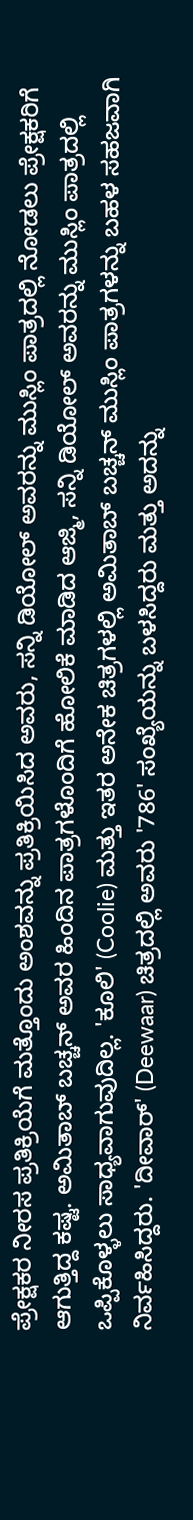ಪ್ರೇಕ್ಷಕರ ನೀರಸ ಪ್ರತಿಕ್ರಿಯೆಗೆ ಮತ್ತೊಂದು ಅಂಶವನ್ನು ಪ್ರತಿಕ್ರಿಯಿಸಿದ ಅವರು, ಸನ್ನಿ ಡಿಯೋಲ್ ಅವರನ್ನು ಮುಸ್ಲಿಂ ಪಾತ್ರದಲ್ಲಿ ನೋಡಲು ಪ್ರೇಕ್ಷಕರಿಗೆ ಆಗುತ್ತಿದ್ದ ಕಷ್ಟ. ಅಮಿತಾಬ್ ಬಚ್ಚನ್ ಅವರ ಹಿಂದಿನ ಪಾತ್ರಗಳೊಂದಿಗೆ ಹೋಲಿಕೆ ಮಾಡಿದ ಆಜ್ಮಿ, ಸನ್ನಿ ಡಿಯೋಲ್ ಅವರನ್ನು ಮುಸ್ಲಿಂ ಪಾತ್ರದಲ್ಲಿ ಒಪ್ಪಿಕೊಳ್ಳಲು ಸಾಧ್ಯವಾಗುವುದಿಲ್ಲ. 'ಕೂಲಿ' (Coolie) ಮತ್ತು ಇತರ ಅನೇಕ ಚಿತ್ರಗಳಲ್ಲಿ ಅಮಿತಾಬ್ ಬಚ್ಚನ್ ಮುಸ್ಲಿಂ ಪಾತ್ರಗಳನ್ನು ಬಹಳ ಸಹಜವಾಗಿ ನಿರ್ವಹಿಸಿದ್ದರು. 'ದೀವಾರ್' (Deewaar) ಚಿತ್ರದಲ್ಲಿ ಅವರು '786' ಸಂಖ್ಯೆಯನ್ನು ಬಳಸಿದ್ದರು ಮತ್ತು ಅದನ್ನು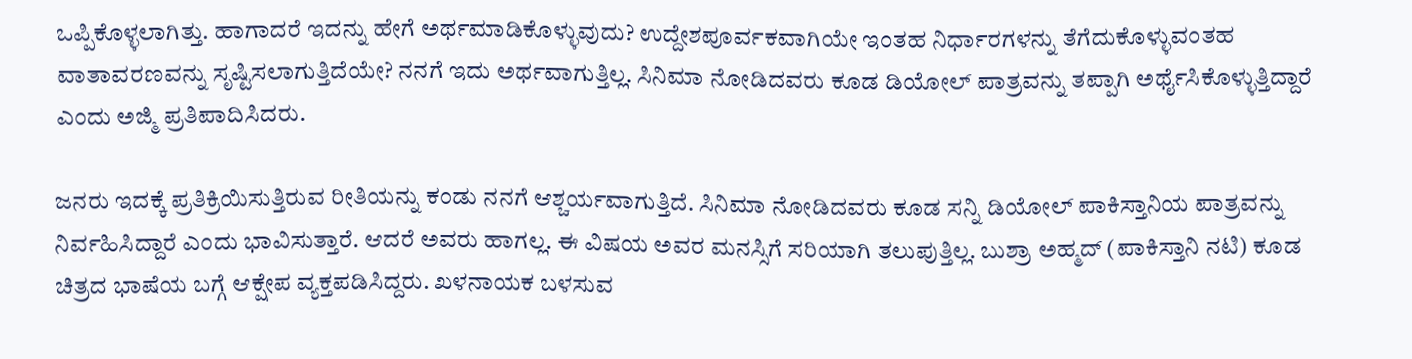ಒಪ್ಪಿಕೊಳ್ಳಲಾಗಿತ್ತು. ಹಾಗಾದರೆ ಇದನ್ನು ಹೇಗೆ ಅರ್ಥಮಾಡಿಕೊಳ್ಳುವುದು? ಉದ್ದೇಶಪೂರ್ವಕವಾಗಿಯೇ ಇಂತಹ ನಿರ್ಧಾರಗಳನ್ನು ತೆಗೆದುಕೊಳ್ಳುವಂತಹ ವಾತಾವರಣವನ್ನು ಸೃಷ್ಟಿಸಲಾಗುತ್ತಿದೆಯೇ? ನನಗೆ ಇದು ಅರ್ಥವಾಗುತ್ತಿಲ್ಲ. ಸಿನಿಮಾ ನೋಡಿದವರು ಕೂಡ ಡಿಯೋಲ್ ಪಾತ್ರವನ್ನು ತಪ್ಪಾಗಿ ಅರ್ಥೈಸಿಕೊಳ್ಳುತ್ತಿದ್ದಾರೆ ಎಂದು ಅಜ್ಮಿ ಪ್ರತಿಪಾದಿಸಿದರು.

ಜನರು ಇದಕ್ಕೆ ಪ್ರತಿಕ್ರಿಯಿಸುತ್ತಿರುವ ರೀತಿಯನ್ನು ಕಂಡು ನನಗೆ ಆಶ್ಚರ್ಯವಾಗುತ್ತಿದೆ. ಸಿನಿಮಾ ನೋಡಿದವರು ಕೂಡ ಸನ್ನಿ ಡಿಯೋಲ್ ಪಾಕಿಸ್ತಾನಿಯ ಪಾತ್ರವನ್ನು ನಿರ್ವಹಿಸಿದ್ದಾರೆ ಎಂದು ಭಾವಿಸುತ್ತಾರೆ. ಆದರೆ ಅವರು ಹಾಗಲ್ಲ. ಈ ವಿಷಯ ಅವರ ಮನಸ್ಸಿಗೆ ಸರಿಯಾಗಿ ತಲುಪುತ್ತಿಲ್ಲ. ಬುಶ್ರಾ ಅಹ್ಮದ್ (ಪಾಕಿಸ್ತಾನಿ ನಟಿ) ಕೂಡ ಚಿತ್ರದ ಭಾಷೆಯ ಬಗ್ಗೆ ಆಕ್ಷೇಪ ವ್ಯಕ್ತಪಡಿಸಿದ್ದರು. ಖಳನಾಯಕ ಬಳಸುವ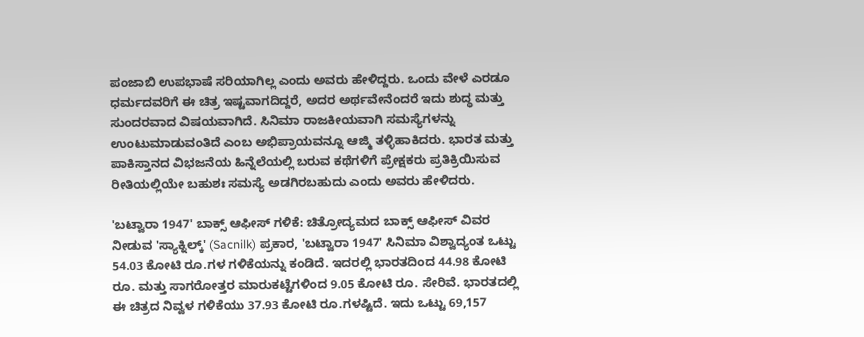ಪಂಜಾಬಿ ಉಪಭಾಷೆ ಸರಿಯಾಗಿಲ್ಲ ಎಂದು ಅವರು ಹೇಳಿದ್ದರು. ಒಂದು ವೇಳೆ ಎರಡೂ ಧರ್ಮದವರಿಗೆ ಈ ಚಿತ್ರ ಇಷ್ಟವಾಗದಿದ್ದರೆ, ಅದರ ಅರ್ಥವೇನೆಂದರೆ ಇದು ಶುದ್ಧ ಮತ್ತು ಸುಂದರವಾದ ವಿಷಯವಾಗಿದೆ. ಸಿನಿಮಾ ರಾಜಕೀಯವಾಗಿ ಸಮಸ್ಯೆಗಳನ್ನು ಉಂಟುಮಾಡುವಂತಿದೆ ಎಂಬ ಅಭಿಪ್ರಾಯವನ್ನೂ ಆಜ್ಮಿ ತಳ್ಳಿಹಾಕಿದರು. ಭಾರತ ಮತ್ತು ಪಾಕಿಸ್ತಾನದ ವಿಭಜನೆಯ ಹಿನ್ನೆಲೆಯಲ್ಲಿ ಬರುವ ಕಥೆಗಳಿಗೆ ಪ್ರೇಕ್ಷಕರು ಪ್ರತಿಕ್ರಿಯಿಸುವ ರೀತಿಯಲ್ಲಿಯೇ ಬಹುಶಃ ಸಮಸ್ಯೆ ಅಡಗಿರಬಹುದು ಎಂದು ಅವರು ಹೇಳಿದರು.

'ಬಟ್ವಾರಾ 1947' ಬಾಕ್ಸ್ ಆಫೀಸ್ ಗಳಿಕೆ: ಚಿತ್ರೋದ್ಯಮದ ಬಾಕ್ಸ್ ಆಫೀಸ್ ವಿವರ ನೀಡುವ 'ಸ್ಯಾಕ್ನಿಲ್ಕ್' (Sacnilk) ಪ್ರಕಾರ, 'ಬಟ್ವಾರಾ 1947' ಸಿನಿಮಾ ವಿಶ್ವಾದ್ಯಂತ ಒಟ್ಟು 54.03 ಕೋಟಿ ರೂ.ಗಳ ಗಳಿಕೆಯನ್ನು ಕಂಡಿದೆ. ಇದರಲ್ಲಿ ಭಾರತದಿಂದ 44.98 ಕೋಟಿ ರೂ. ಮತ್ತು ಸಾಗರೋತ್ತರ ಮಾರುಕಟ್ಟೆಗಳಿಂದ 9.05 ಕೋಟಿ ರೂ. ಸೇರಿವೆ. ಭಾರತದಲ್ಲಿ ಈ ಚಿತ್ರದ ನಿವ್ವಳ ಗಳಿಕೆಯು 37.93 ಕೋಟಿ ರೂ.ಗಳಷ್ಟಿದೆ. ಇದು ಒಟ್ಟು 69,157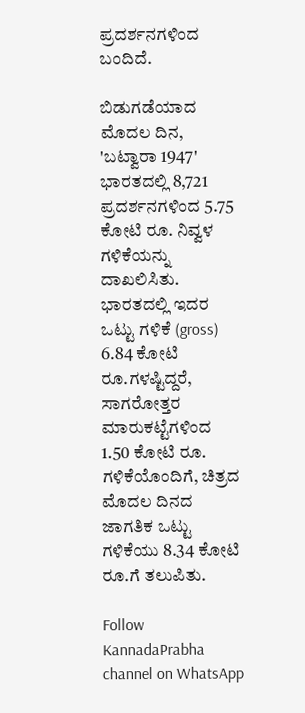ಪ್ರದರ್ಶನಗಳಿಂದ ಬಂದಿದೆ.

ಬಿಡುಗಡೆಯಾದ ಮೊದಲ ದಿನ, 'ಬಟ್ವಾರಾ 1947' ಭಾರತದಲ್ಲಿ 8,721 ಪ್ರದರ್ಶನಗಳಿಂದ 5.75 ಕೋಟಿ ರೂ. ನಿವ್ವಳ ಗಳಿಕೆಯನ್ನು ದಾಖಲಿಸಿತು. ಭಾರತದಲ್ಲಿ ಇದರ ಒಟ್ಟು ಗಳಿಕೆ (gross) 6.84 ಕೋಟಿ ರೂ.ಗಳಷ್ಟಿದ್ದರೆ, ಸಾಗರೋತ್ತರ ಮಾರುಕಟ್ಟೆಗಳಿಂದ 1.50 ಕೋಟಿ ರೂ. ಗಳಿಕೆಯೊಂದಿಗೆ, ಚಿತ್ರದ ಮೊದಲ ದಿನದ ಜಾಗತಿಕ ಒಟ್ಟು ಗಳಿಕೆಯು 8.34 ಕೋಟಿ ರೂ.ಗೆ ತಲುಪಿತು.

Follow KannadaPrabha channel on WhatsApp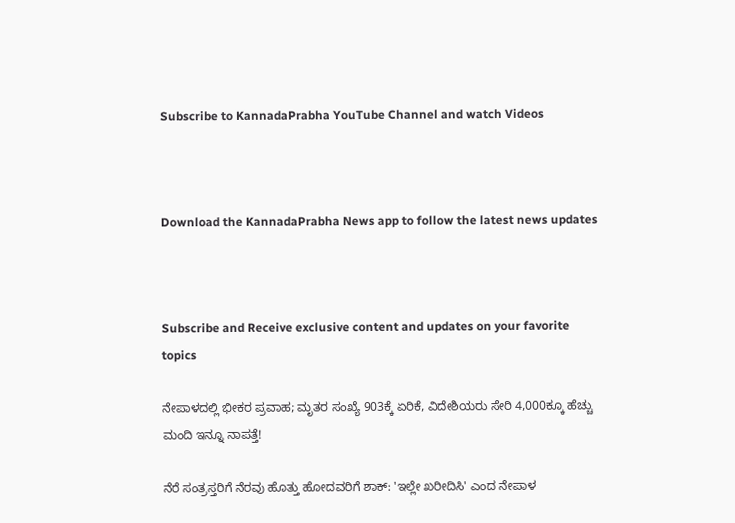Subscribe to KannadaPrabha YouTube Channel and watch Videos



Download the KannadaPrabha News app to follow the latest news updates



Subscribe and Receive exclusive content and updates on your favorite topics

ನೇಪಾಳದಲ್ಲಿ ಭೀಕರ ಪ್ರವಾಹ; ಮೃತರ ಸಂಖ್ಯೆ 903ಕ್ಕೆ ಏರಿಕೆ, ವಿದೇಶಿಯರು ಸೇರಿ 4,000ಕ್ಕೂ ಹೆಚ್ಚು ಮಂದಿ ಇನ್ನೂ ನಾಪತ್ತೆ!

ನೆರೆ ಸಂತ್ರಸ್ತರಿಗೆ ನೆರವು ಹೊತ್ತು ಹೋದವರಿಗೆ ಶಾಕ್: 'ಇಲ್ಲೇ ಖರೀದಿಸಿ' ಎಂದ ನೇಪಾಳ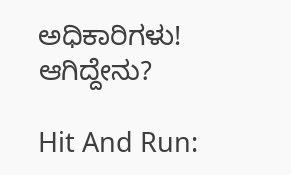ಅಧಿಕಾರಿಗಳು! ಆಗಿದ್ದೇನು?

Hit And Run: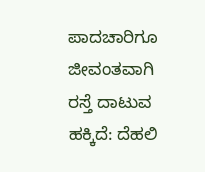ಪಾದಚಾರಿಗೂ ಜೀವಂತವಾಗಿ ರಸ್ತೆ ದಾಟುವ ಹಕ್ಕಿದೆ: ದೆಹಲಿ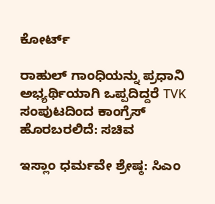ಕೋರ್ಟ್

ರಾಹುಲ್ ಗಾಂಧಿಯನ್ನು ಪ್ರಧಾನಿ ಅಭ್ಯರ್ಥಿಯಾಗಿ ಒಪ್ಪದಿದ್ದರೆ TVK ಸಂಪುಟದಿಂದ ಕಾಂಗ್ರೆಸ್ ಹೊರಬರಲಿದೆ: ಸಚಿವ

ಇಸ್ಲಾಂ ಧರ್ಮವೇ ಶ್ರೇಷ್ಠ: ಸಿಎಂ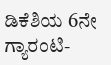ಡಿಕೆಶಿಯ 6ನೇ ಗ್ಯಾರಂಟಿ-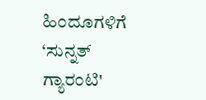ಹಿಂದೂಗಳಿಗೆ ‘ಸುನ್ನತ್ ಗ್ಯಾರಂಟಿ'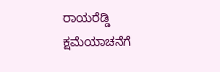ರಾಯರೆಡ್ಡಿ ಕ್ಷಮೆಯಾಚನೆಗೆ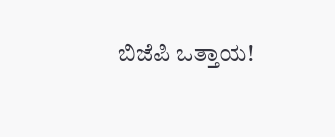ಬಿಜೆಪಿ ಒತ್ತಾಯ!